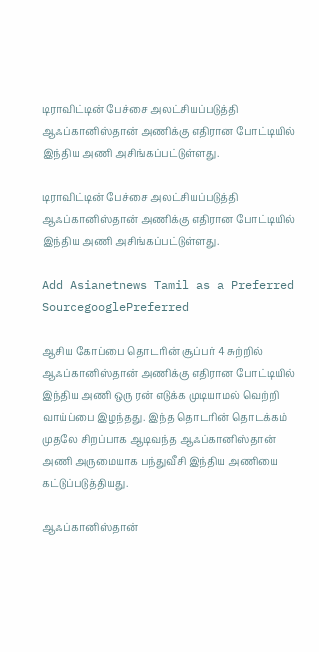டிராவிட்டின் பேச்சை அலட்சியப்படுத்தி ஆஃப்கானிஸ்தான் அணிக்கு எதிரான போட்டியில் இந்திய அணி அசிங்கப்பட்டுள்ளது.

டிராவிட்டின் பேச்சை அலட்சியப்படுத்தி ஆஃப்கானிஸ்தான் அணிக்கு எதிரான போட்டியில் இந்திய அணி அசிங்கப்பட்டுள்ளது.

Add Asianetnews Tamil as a Preferred SourcegooglePreferred

ஆசிய கோப்பை தொடரின் சூப்பர் 4 சுற்றில் ஆஃப்கானிஸ்தான் அணிக்கு எதிரான போட்டியில் இந்திய அணி ஒரு ரன் எடுக்க முடியாமல் வெற்றி வாய்ப்பை இழந்தது. இந்த தொடரின் தொடக்கம் முதலே சிறப்பாக ஆடிவந்த ஆஃப்கானிஸ்தான் அணி அருமையாக பந்துவீசி இந்திய அணியை கட்டுப்படுத்தியது.

ஆஃப்கானிஸ்தான்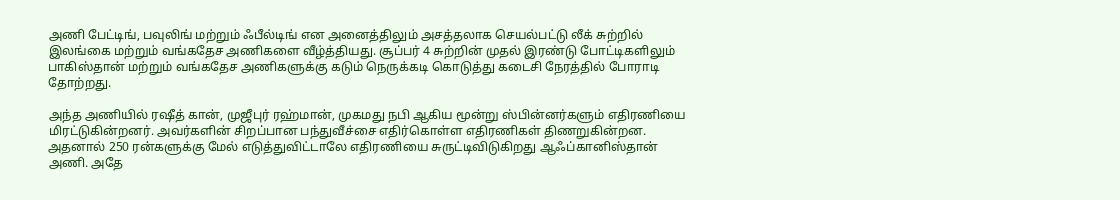அணி பேட்டிங், பவுலிங் மற்றும் ஃபீல்டிங் என அனைத்திலும் அசத்தலாக செயல்பட்டு லீக் சுற்றில் இலங்கை மற்றும் வங்கதேச அணிகளை வீழ்த்தியது. சூப்பர் 4 சுற்றின் முதல் இரண்டு போட்டிகளிலும் பாகிஸ்தான் மற்றும் வங்கதேச அணிகளுக்கு கடும் நெருக்கடி கொடுத்து கடைசி நேரத்தில் போராடி தோற்றது.

அந்த அணியில் ரஷீத் கான், முஜீபுர் ரஹ்மான், முகமது நபி ஆகிய மூன்று ஸ்பின்னர்களும் எதிரணியை மிரட்டுகின்றனர். அவர்களின் சிறப்பான பந்துவீச்சை எதிர்கொள்ள எதிரணிகள் திணறுகின்றன. அதனால் 250 ரன்களுக்கு மேல் எடுத்துவிட்டாலே எதிரணியை சுருட்டிவிடுகிறது ஆஃப்கானிஸ்தான் அணி. அதே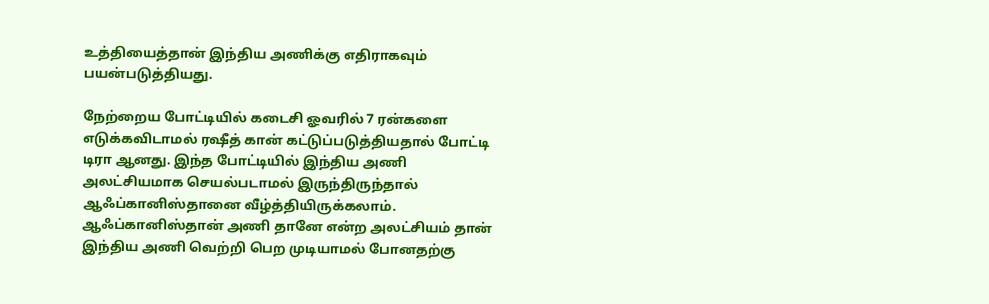உத்தியைத்தான் இந்திய அணிக்கு எதிராகவும் பயன்படுத்தியது.

நேற்றைய போட்டியில் கடைசி ஓவரில் 7 ரன்களை எடுக்கவிடாமல் ரஷீத் கான் கட்டுப்படுத்தியதால் போட்டி டிரா ஆனது. இந்த போட்டியில் இந்திய அணி அலட்சியமாக செயல்படாமல் இருந்திருந்தால் ஆஃப்கானிஸ்தானை வீழ்த்தியிருக்கலாம். ஆஃப்கானிஸ்தான் அணி தானே என்ற அலட்சியம் தான் இந்திய அணி வெற்றி பெற முடியாமல் போனதற்கு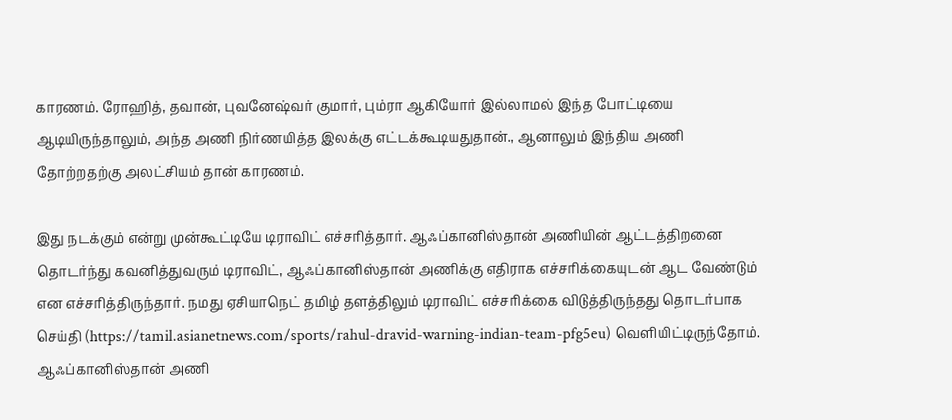காரணம். ரோஹித், தவான், புவனேஷ்வர் குமார், பும்ரா ஆகியோர் இல்லாமல் இந்த போட்டியை ஆடியிருந்தாலும், அந்த அணி நிர்ணயித்த இலக்கு எட்டக்கூடியதுதான்., ஆனாலும் இந்திய அணி தோற்றதற்கு அலட்சியம் தான் காரணம்.

இது நடக்கும் என்று முன்கூட்டியே டிராவிட் எச்சரித்தார். ஆஃப்கானிஸ்தான் அணியின் ஆட்டத்திறனை தொடர்ந்து கவனித்துவரும் டிராவிட், ஆஃப்கானிஸ்தான் அணிக்கு எதிராக எச்சரிக்கையுடன் ஆட வேண்டும் என எச்சரித்திருந்தார். நமது ஏசியாநெட் தமிழ் தளத்திலும் டிராவிட் எச்சரிக்கை விடுத்திருந்தது தொடர்பாக செய்தி (https://tamil.asianetnews.com/sports/rahul-dravid-warning-indian-team-pfg5eu) வெளியிட்டிருந்தோம். ஆஃப்கானிஸ்தான் அணி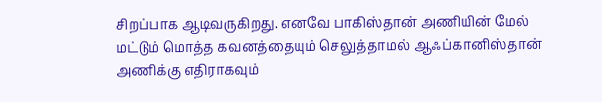சிறப்பாக ஆடிவருகிறது. எனவே பாகிஸ்தான் அணியின் மேல் மட்டும் மொத்த கவனத்தையும் செலுத்தாமல் ஆஃப்கானிஸ்தான் அணிக்கு எதிராகவும்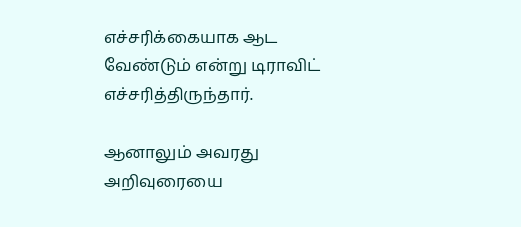எச்சரிக்கையாக ஆட வேண்டும் என்று டிராவிட் எச்சரித்திருந்தார்.

ஆனாலும் அவரது அறிவுரையை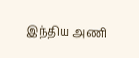இந்திய அணி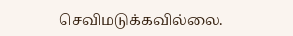செவிமடுக்கவில்லை.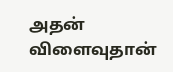அதன் விளைவுதான்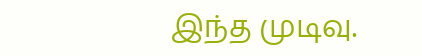இந்த முடிவு.